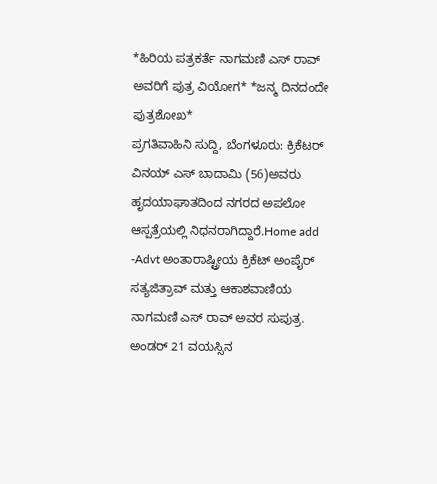*ಹಿರಿಯ ಪತ್ರಕರ್ತೆ ನಾಗಮಣಿ ಎಸ್ ರಾವ್ ಅವರಿಗೆ ಪುತ್ರ ವಿಯೋಗ* *ಜನ್ಮ ದಿನದಂದೇ ಪುತ್ರಶೋಖ*
ಪ್ರಗತಿವಾಹಿನಿ ಸುದ್ದಿ, ಬೆಂಗಳೂರು: ಕ್ರಿಕೆಟರ್ ವಿನಯ್ ಎಸ್ ಬಾದಾಮಿ (56)ಅವರು ಹೃದಯಾಘಾತದಿಂದ ನಗರದ ಅಪಲೋ ಆಸ್ಪತ್ರೆಯಲ್ಲಿ ನಿಧನರಾಗಿದ್ದಾರೆ.Home add -Advt ಅಂತಾರಾಷ್ಟ್ರೀಯ ಕ್ರಿಕೆಟ್ ಅಂಪೈರ್ ಸತ್ಯಜಿತ್ರಾವ್ ಮತ್ತು ಆಕಾಶವಾಣಿಯ ನಾಗಮಣಿ ಎಸ್ ರಾವ್ ಅವರ ಸುಪುತ್ರ. ಅಂಡರ್ 21 ವಯಸ್ಸಿನ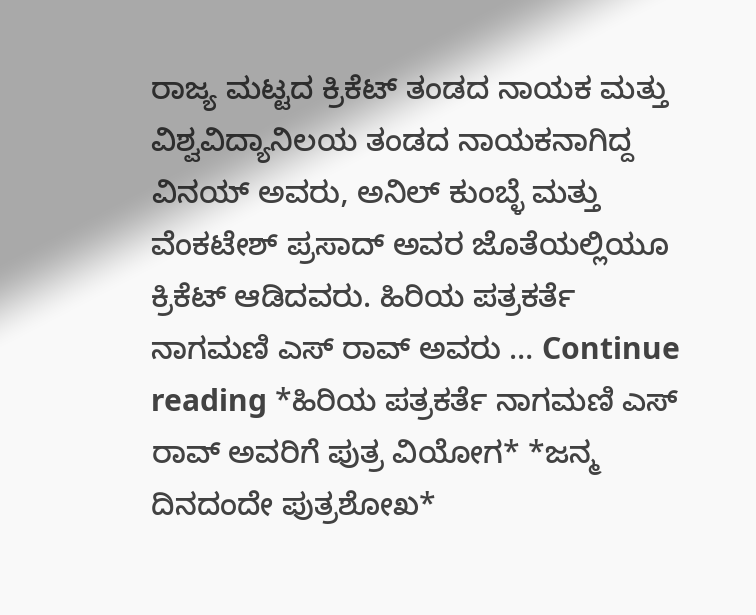ರಾಜ್ಯ ಮಟ್ಟದ ಕ್ರಿಕೆಟ್ ತಂಡದ ನಾಯಕ ಮತ್ತು ವಿಶ್ವವಿದ್ಯಾನಿಲಯ ತಂಡದ ನಾಯಕನಾಗಿದ್ದ ವಿನಯ್ ಅವರು, ಅನಿಲ್ ಕುಂಬ್ಳೆ ಮತ್ತು ವೆಂಕಟೇಶ್ ಪ್ರಸಾದ್ ಅವರ ಜೊತೆಯಲ್ಲಿಯೂ ಕ್ರಿಕೆಟ್ ಆಡಿದವರು. ಹಿರಿಯ ಪತ್ರಕರ್ತೆ ನಾಗಮಣಿ ಎಸ್ ರಾವ್ ಅವರು … Continue reading *ಹಿರಿಯ ಪತ್ರಕರ್ತೆ ನಾಗಮಣಿ ಎಸ್ ರಾವ್ ಅವರಿಗೆ ಪುತ್ರ ವಿಯೋಗ* *ಜನ್ಮ ದಿನದಂದೇ ಪುತ್ರಶೋಖ*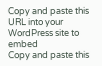Copy and paste this URL into your WordPress site to embed
Copy and paste this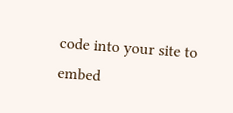code into your site to embed